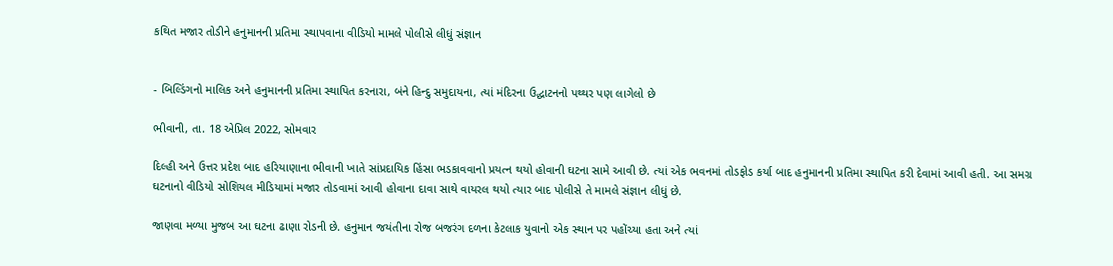કથિત મજાર તોડીને હનુમાનની પ્રતિમા સ્થાપવાના વીડિયો મામલે પોલીસે લીધું સંજ્ઞાન


- બિલ્ડિંગનો માલિક અને હનુમાનની પ્રતિમા સ્થાપિત કરનારા, બંને હિન્દુ સમુદાયના, ત્યાં મંદિરના ઉદ્ઘાટનનો પથ્થર પણ લાગેલો છે

ભીવાની, તા. 18 એપ્રિલ 2022, સોમવાર

દિલ્હી અને ઉત્તર પ્રદેશ બાદ હરિયાણાના ભીવાની ખાતે સાંપ્રદાયિક હિંસા ભડકાવવાનો પ્રયત્ન થયો હોવાની ઘટના સામે આવી છે. ત્યાં એક ભવનમાં તોડફોડ કર્યા બાદ હનુમાનની પ્રતિમા સ્થાપિત કરી દેવામાં આવી હતી. આ સમગ્ર ઘટનાનો વીડિયો સોશિયલ મીડિયામાં મજાર તોડવામાં આવી હોવાના દાવા સાથે વાયરલ થયો ત્યાર બાદ પોલીસે તે મામલે સંજ્ઞાન લીધું છે.

જાણવા મળ્યા મુજબ આ ઘટના ઢાણા રોડની છે. હનુમાન જયંતીના રોજ બજરંગ દળના કેટલાક યુવાનો એક સ્થાન પર પહોંચ્યા હતા અને ત્યાં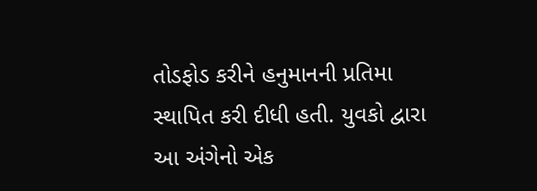તોડફોડ કરીને હનુમાનની પ્રતિમા સ્થાપિત કરી દીધી હતી. યુવકો દ્વારા આ અંગેનો એક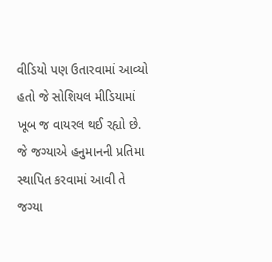વીડિયો પણ ઉતારવામાં આવ્યો હતો જે સોશિયલ મીડિયામાં ખૂબ જ વાયરલ થઈ રહ્યો છે. જે જગ્યાએ હનુમાનની પ્રતિમા સ્થાપિત કરવામાં આવી તે જગ્યા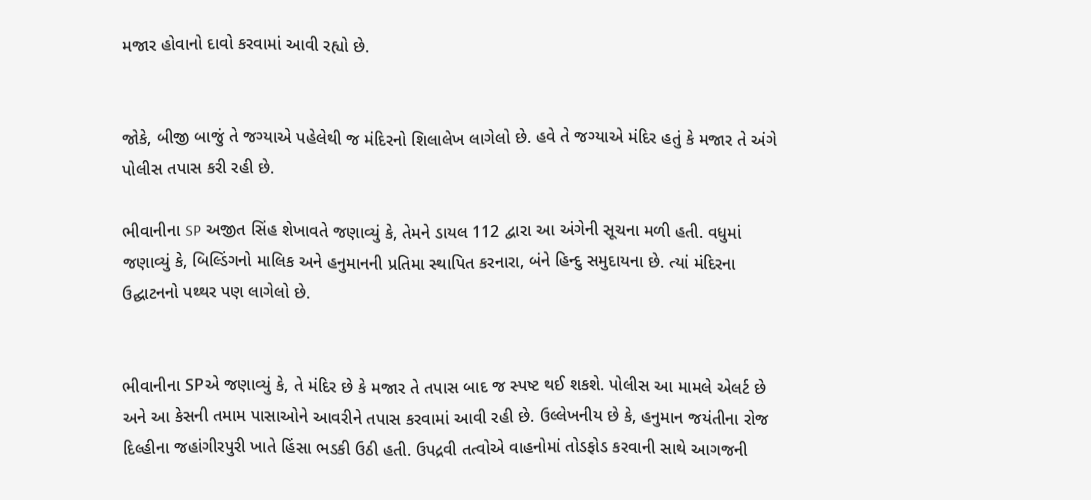મજાર હોવાનો દાવો કરવામાં આવી રહ્યો છે.


જોકે, બીજી બાજું તે જગ્યાએ પહેલેથી જ મંદિરનો શિલાલેખ લાગેલો છે. હવે તે જગ્યાએ મંદિર હતું કે મજાર તે અંગે પોલીસ તપાસ કરી રહી છે.

ભીવાનીના SP અજીત સિંહ શેખાવતે જણાવ્યું કે, તેમને ડાયલ 112 દ્વારા આ અંગેની સૂચના મળી હતી. વધુમાં જણાવ્યું કે, બિલ્ડિંગનો માલિક અને હનુમાનની પ્રતિમા સ્થાપિત કરનારા, બંને હિન્દુ સમુદાયના છે. ત્યાં મંદિરના ઉદ્ઘાટનનો પથ્થર પણ લાગેલો છે.


ભીવાનીના SPએ જણાવ્યું કે, તે મંદિર છે કે મજાર તે તપાસ બાદ જ સ્પષ્ટ થઈ શકશે. પોલીસ આ મામલે એલર્ટ છે અને આ કેસની તમામ પાસાઓને આવરીને તપાસ કરવામાં આવી રહી છે. ઉલ્લેખનીય છે કે, હનુમાન જયંતીના રોજ દિલ્હીના જહાંગીરપુરી ખાતે હિંસા ભડકી ઉઠી હતી. ઉપદ્રવી તત્વોએ વાહનોમાં તોડફોડ કરવાની સાથે આગજની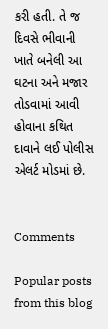કરી હતી. તે જ દિવસે ભીવાની ખાતે બનેલી આ ઘટના અને મજાર તોડવામાં આવી હોવાના કથિત દાવાને લઈ પોલીસ એલર્ટ મોડમાં છે.


Comments

Popular posts from this blog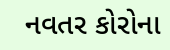નવતર કોરોના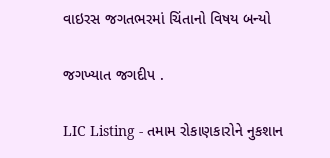વાઇરસ જગતભરમાં ચિંતાનો વિષય બન્યો

જગખ્યાત જગદીપ .

LIC Listing - તમામ રોકાણકારોને નુકશાન